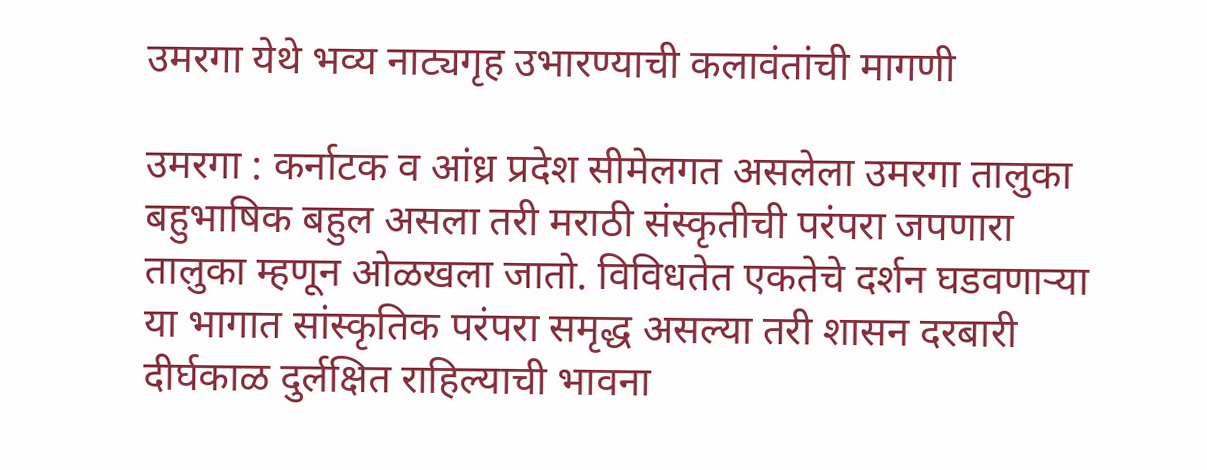उमरगा येथे भव्य नाट्यगृह उभारण्याची कलावंतांची मागणी

उमरगा : कर्नाटक व आंध्र प्रदेश सीमेलगत असलेला उमरगा तालुका बहुभाषिक बहुल असला तरी मराठी संस्कृतीची परंपरा जपणारा तालुका म्हणून ओळखला जातो. विविधतेत एकतेचे दर्शन घडवणाऱ्या या भागात सांस्कृतिक परंपरा समृद्ध असल्या तरी शासन दरबारी दीर्घकाळ दुर्लक्षित राहिल्याची भावना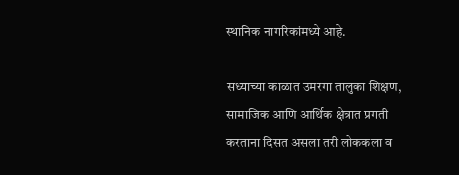स्थानिक नागरिकांमध्ये आहे.

सध्याच्या काळात उमरगा तालुका शिक्षण, सामाजिक आणि आर्थिक क्षेत्रात प्रगती करताना दिसत असला तरी लोककला व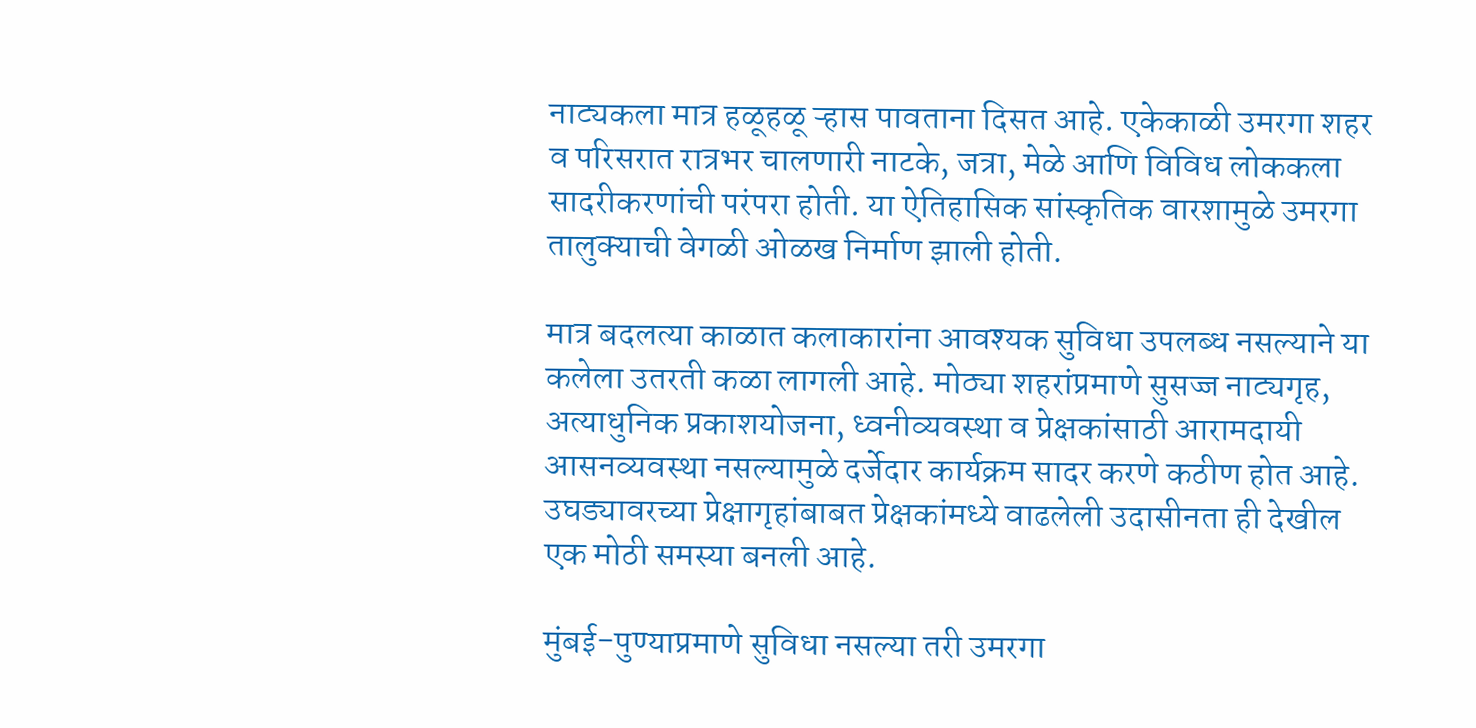नाट्यकला मात्र हळूहळू ऱ्हास पावताना दिसत आहे. एकेकाळी उमरगा शहर व परिसरात रात्रभर चालणारी नाटके, जत्रा, मेळे आणि विविध लोककला सादरीकरणांची परंपरा होती. या ऐतिहासिक सांस्कृतिक वारशामुळे उमरगा तालुक्याची वेगळी ओळख निर्माण झाली होती.

मात्र बदलत्या काळात कलाकारांना आवश्यक सुविधा उपलब्ध नसल्याने या कलेला उतरती कळा लागली आहे. मोठ्या शहरांप्रमाणे सुसज्ज नाट्यगृह, अत्याधुनिक प्रकाशयोजना, ध्वनीव्यवस्था व प्रेक्षकांसाठी आरामदायी आसनव्यवस्था नसल्यामुळे दर्जेदार कार्यक्रम सादर करणे कठीण होत आहे. उघड्यावरच्या प्रेक्षागृहांबाबत प्रेक्षकांमध्ये वाढलेली उदासीनता ही देखील एक मोठी समस्या बनली आहे.

मुंबई-पुण्याप्रमाणे सुविधा नसल्या तरी उमरगा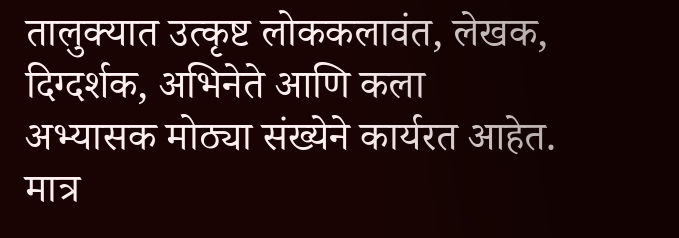तालुक्यात उत्कृष्ट लोककलावंत, लेखक, दिग्दर्शक, अभिनेते आणि कला अभ्यासक मोठ्या संख्येने कार्यरत आहेत. मात्र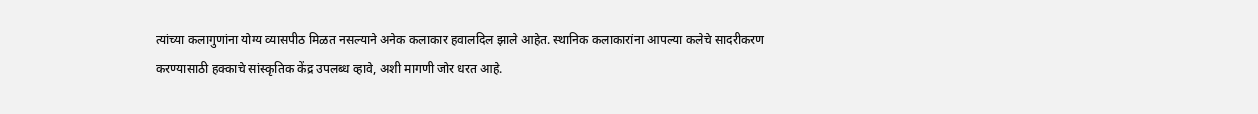त्यांच्या कलागुणांना योग्य व्यासपीठ मिळत नसल्याने अनेक कलाकार हवालदिल झाले आहेत. स्थानिक कलाकारांना आपल्या कलेचे सादरीकरण करण्यासाठी हक्काचे सांस्कृतिक केंद्र उपलब्ध व्हावे, अशी मागणी जोर धरत आहे.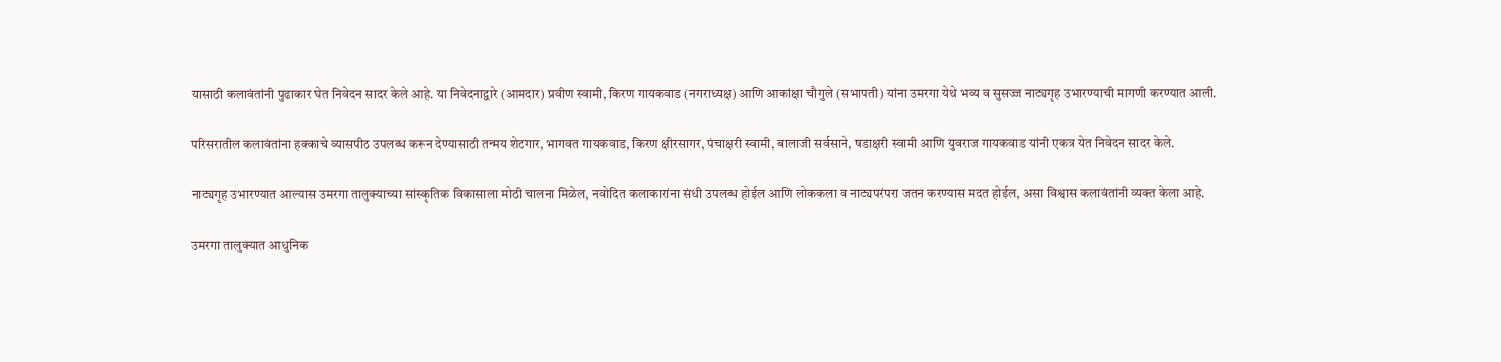यासाठी कलावंतांनी पुढाकार घेत निवेदन सादर केले आहे. या निवेदनाद्वारे (आमदार) प्रवीण स्वामी, किरण गायकवाड (नगराध्यक्ष) आणि आकांक्षा चौगुले (सभापती) यांना उमरगा येथे भव्य व सुसज्ज नाट्यगृह उभारण्याची मागणी करण्यात आली.

परिसरातील कलावंतांना हक्काचे व्यासपीठ उपलब्ध करून देण्यासाठी तन्मय शेटगार, भागवत गायकवाड, किरण क्षीरसागर, पंचाक्षरी स्वामी, बालाजी सर्वसाने, षडाक्षरी स्वामी आणि युवराज गायकवाड यांनी एकत्र येत निवेदन सादर केले.

नाट्यगृह उभारण्यात आल्यास उमरगा तालुक्याच्या सांस्कृतिक विकासाला मोठी चालना मिळेल, नवोदित कलाकारांना संधी उपलब्ध होईल आणि लोककला व नाट्यपरंपरा जतन करण्यास मदत होईल, असा विश्वास कलावंतांनी व्यक्त केला आहे.

उमरगा तालुक्यात आधुनिक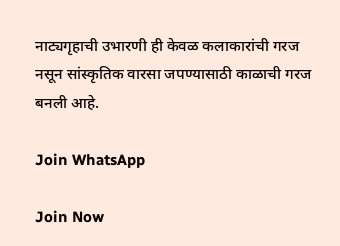नाट्यगृहाची उभारणी ही केवळ कलाकारांची गरज नसून सांस्कृतिक वारसा जपण्यासाठी काळाची गरज बनली आहे.

Join WhatsApp

Join Now